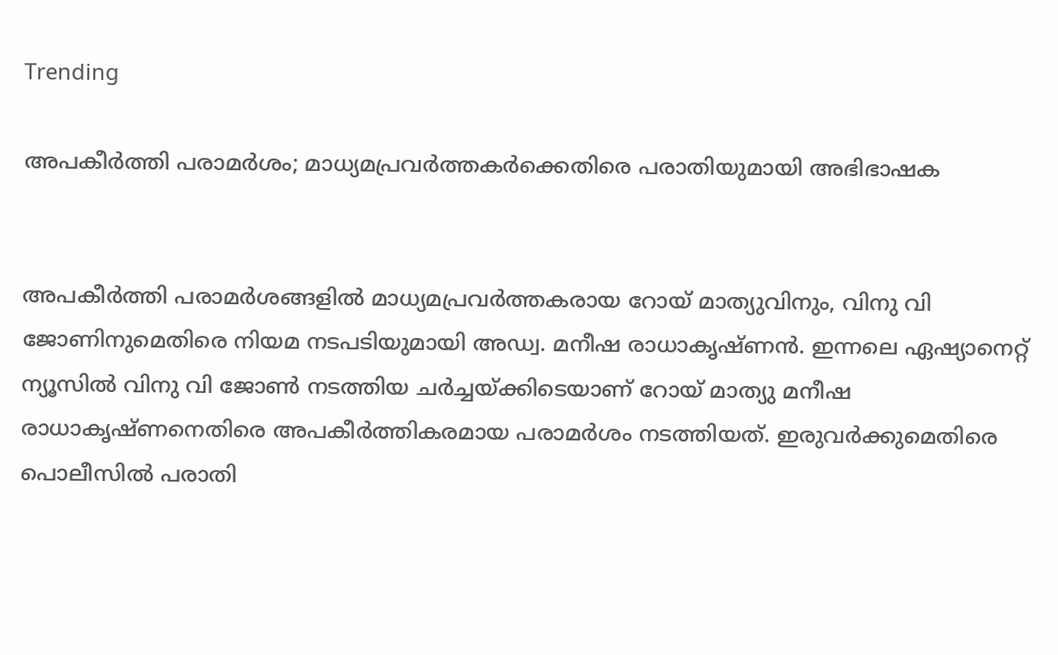Trending

അപകീര്‍ത്തി പരാമര്‍ശം; മാധ്യമപ്രവര്‍ത്തകര്‍ക്കെതിരെ പരാതിയുമായി അഭിഭാഷക


അപകീര്‍ത്തി പരാമര്‍ശങ്ങളില്‍ മാധ്യമപ്രവര്‍ത്തകരായ റോയ് മാത്യുവിനും, വിനു വി ജോണിനുമെതിരെ നിയമ നടപടിയുമായി അഡ്വ. മനീഷ രാധാകൃഷ്ണന്‍. ഇന്നലെ ഏഷ്യാനെറ്റ് ന്യൂസില്‍ വിനു വി ജോണ്‍ നടത്തിയ ചര്‍ച്ചയ്ക്കിടെയാണ് റോയ് മാത്യു മനീഷ രാധാകൃഷ്ണനെതിരെ അപകീര്‍ത്തികരമായ പരാമര്‍ശം നടത്തിയത്. ഇരുവര്‍ക്കുമെതിരെ പൊലീസില്‍ പരാതി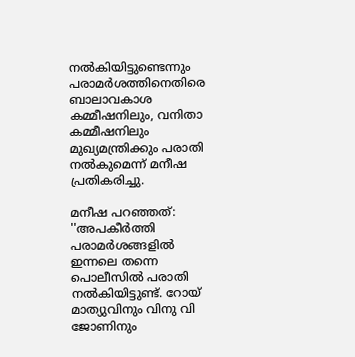നല്‍കിയിട്ടുണ്ടെന്നും പരാമര്‍ശത്തിനെതിരെ ബാലാവകാശ കമ്മീഷനിലും, വനിതാ കമ്മീഷനിലും മുഖ്യമന്ത്രിക്കും പരാതി നല്‍കുമെന്ന് മനീഷ പ്രതികരിച്ചു.

മനീഷ പറഞ്ഞത്: ''അപകീര്‍ത്തി പരാമര്‍ശങ്ങളില്‍ ഇന്നലെ തന്നെ പൊലീസില്‍ പരാതി നല്‍കിയിട്ടുണ്ട്. റോയ് മാത്യുവിനും വിനു വി ജോണിനും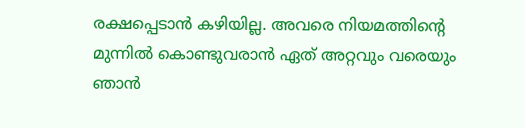രക്ഷപ്പെടാന്‍ കഴിയില്ല. അവരെ നിയമത്തിന്റെ മുന്നില്‍ കൊണ്ടുവരാന്‍ ഏത് അറ്റവും വരെയും ഞാന്‍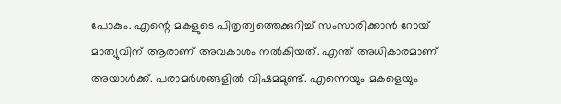പോകും. എന്റെ മകളുടെ പിതൃത്വത്തെക്കുറിച്ച് സംസാരിക്കാന്‍ റോയ് മാത്യുവിന് ആരാണ് അവകാശം നല്‍കിയത്. എന്ത് അധികാരമാണ് അയാള്‍ക്ക്. പരാമര്‍ശങ്ങളില്‍ വിഷമമുണ്ട്. എന്നെയും മകളെയും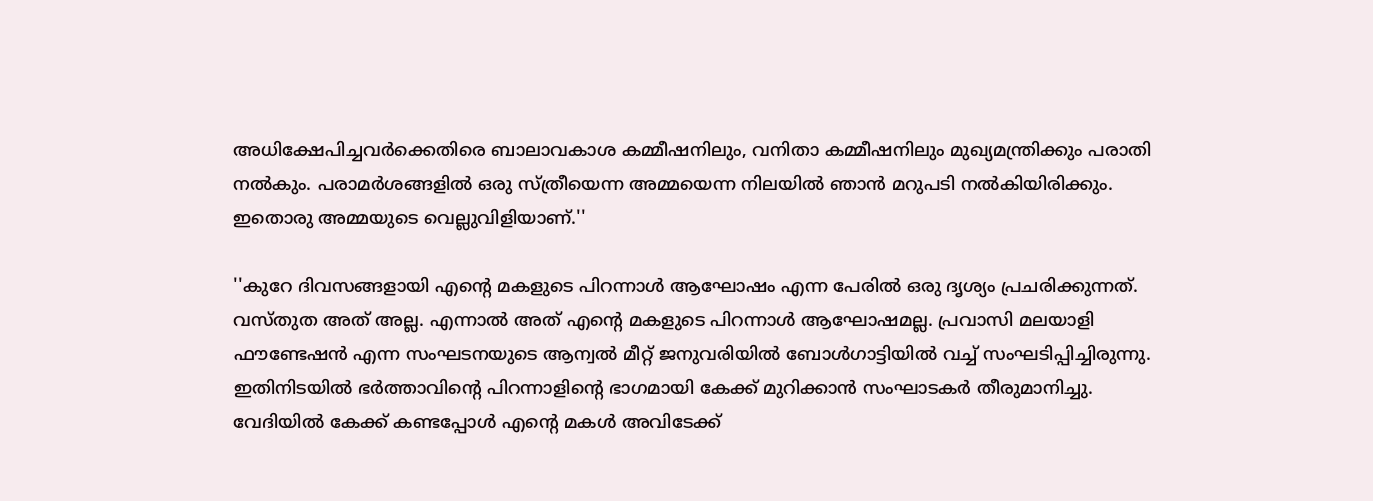അധിക്ഷേപിച്ചവര്‍ക്കെതിരെ ബാലാവകാശ കമ്മീഷനിലും, വനിതാ കമ്മീഷനിലും മുഖ്യമന്ത്രിക്കും പരാതി നല്‍കും. പരാമര്‍ശങ്ങളില്‍ ഒരു സ്ത്രീയെന്ന അമ്മയെന്ന നിലയില്‍ ഞാന്‍ മറുപടി നല്‍കിയിരിക്കും. ഇതൊരു അമ്മയുടെ വെല്ലുവിളിയാണ്.''

''കുറേ ദിവസങ്ങളായി എന്റെ മകളുടെ പിറന്നാള്‍ ആഘോഷം എന്ന പേരില്‍ ഒരു ദൃശ്യം പ്രചരിക്കുന്നത്. വസ്തുത അത് അല്ല. എന്നാല്‍ അത് എന്റെ മകളുടെ പിറന്നാള്‍ ആഘോഷമല്ല. പ്രവാസി മലയാളി ഫൗണ്ടേഷന്‍ എന്ന സംഘടനയുടെ ആന്വല്‍ മീറ്റ് ജനുവരിയില്‍ ബോള്‍ഗാട്ടിയില്‍ വച്ച് സംഘടിപ്പിച്ചിരുന്നു. ഇതിനിടയില്‍ ഭര്‍ത്താവിന്റെ പിറന്നാളിന്റെ ഭാഗമായി കേക്ക് മുറിക്കാന്‍ സംഘാടകര്‍ തീരുമാനിച്ചു. വേദിയില്‍ കേക്ക് കണ്ടപ്പോള്‍ എന്റെ മകള്‍ അവിടേക്ക്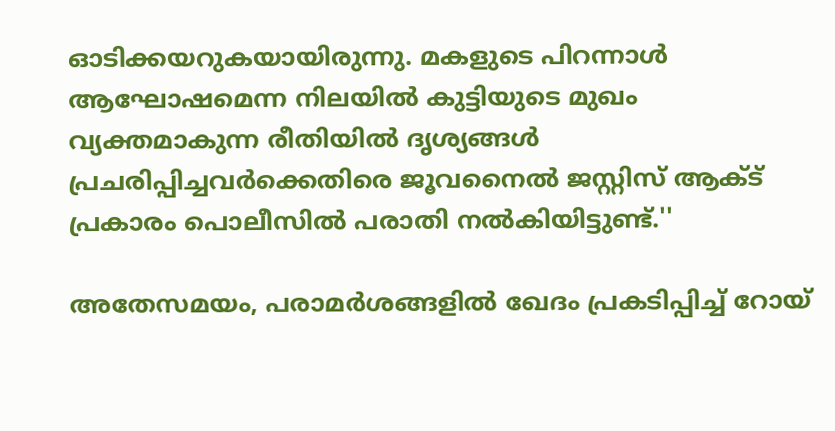ഓടിക്കയറുകയായിരുന്നു. മകളുടെ പിറന്നാള്‍ ആഘോഷമെന്ന നിലയില്‍ കുട്ടിയുടെ മുഖം വ്യക്തമാകുന്ന രീതിയില്‍ ദൃശ്യങ്ങള്‍ പ്രചരിപ്പിച്ചവര്‍ക്കെതിരെ ജൂവനൈല്‍ ജസ്റ്റിസ് ആക്ട് പ്രകാരം പൊലീസില്‍ പരാതി നല്‍കിയിട്ടുണ്ട്.''

അതേസമയം, പരാമര്‍ശങ്ങളില്‍ ഖേദം പ്രകടിപ്പിച്ച് റോയ്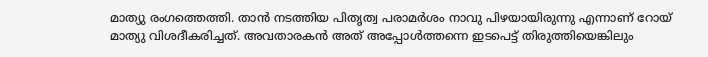മാത്യു രംഗത്തെത്തി. താന്‍ നടത്തിയ പിതൃത്വ പരാമര്‍ശം നാവു പിഴയായിരുന്നു എന്നാണ് റോയ് മാത്യു വിശദീകരിച്ചത്. അവതാരകന്‍ അത് അപ്പോള്‍ത്തന്നെ ഇടപെട്ട് തിരുത്തിയെങ്കിലും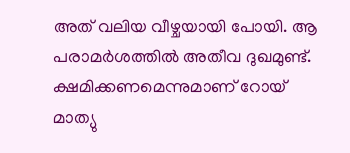അത് വലിയ വീഴ്ചയായി പോയി. ആ പരാമര്‍ശത്തില്‍ അതീവ ദുഖമുണ്ട്. ക്ഷമിക്കണമെന്നുമാണ് റോയ് മാത്യു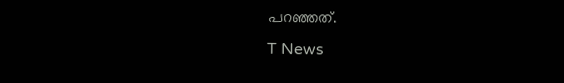പറഞ്ഞത്.
T News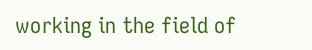working in the field of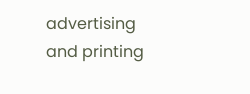advertising and printing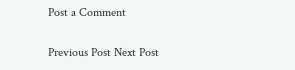Post a Comment

Previous Post Next Post